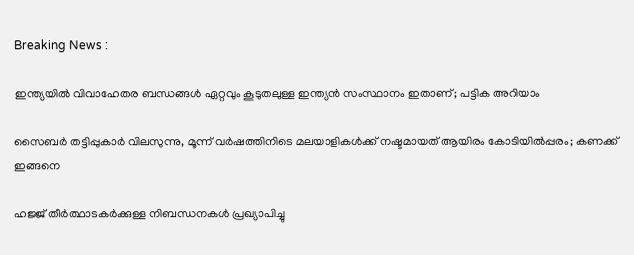Breaking News :

ഇന്ത്യയില്‍ വിവാഹേതര ബന്ധങ്ങള്‍ ഏറ്റവും കൂടുതലുള്ള ഇന്ത്യന്‍ സംസ്ഥാനം ഇതാണ്; പട്ടിക അറിയാം

സൈബര്‍ തട്ടിപ്പുകാര്‍ വിലസുന്നു, മൂന്ന് വര്‍ഷത്തിനിടെ മലയാളികള്‍ക്ക് നഷ്ടമായത് ആയിരം കോടിയില്‍പ്പരം; കണക്ക് ഇങ്ങനെ

ഹജ്ജ് തീർത്ഥാടകർക്കുള്ള നിബന്ധനകൾ പ്രഖ്യാപിച്ചു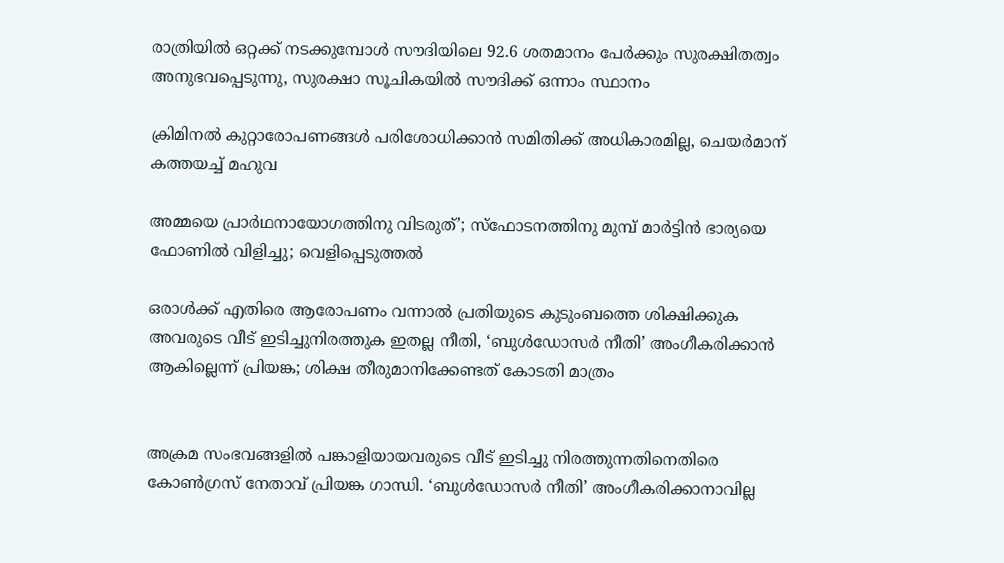രാത്രിയിൽ ഒറ്റക്ക് നടക്കുമ്പോൾ സൗദിയിലെ 92.6 ശതമാനം പേർക്കും സുരക്ഷിതത്വം അനുഭവപ്പെടുന്നു, സുരക്ഷാ സൂചികയിൽ സൗദിക്ക് ഒന്നാം സ്ഥാനം

ക്രിമിനല്‍ കുറ്റാരോപണങ്ങള്‍ പരിശോധിക്കാന്‍ സമിതിക്ക്‌ അധികാരമില്ല, ചെയര്‍മാന്‌ കത്തയച്ച് മഹുവ

അമ്മയെ പ്രാര്‍ഥനായോഗത്തിനു വിടരുത്’; സ്‌ഫോടനത്തിനു മുമ്പ് മാര്‍ട്ടിന്‍ ഭാര്യയെ ഫോണില്‍ വിളിച്ചു; വെളിപ്പെടുത്തല്‍

ഒരാള്‍ക്ക് എതിരെ ആരോപണം വന്നാല്‍ പ്രതിയുടെ കുടുംബത്തെ ശിക്ഷിക്കുക അവരുടെ വീട് ഇടിച്ചുനിരത്തുക ഇതല്ല നീതി, ‘ബുള്‍ഡോസര്‍ നീതി’ അംഗീകരിക്കാന്‍ ആകില്ലെന്ന് പ്രിയങ്ക; ശിക്ഷ തീരുമാനിക്കേണ്ടത് കോടതി മാത്രം


അക്രമ സംഭവങ്ങളില്‍ പങ്കാളിയായവരുടെ വീട് ഇടിച്ചു നിരത്തുന്നതിനെതിരെ കോണ്‍ഗ്രസ് നേതാവ് പ്രിയങ്ക ഗാന്ധി. ‘ബുള്‍ഡോസര്‍ നീതി’ അംഗീകരിക്കാനാവില്ല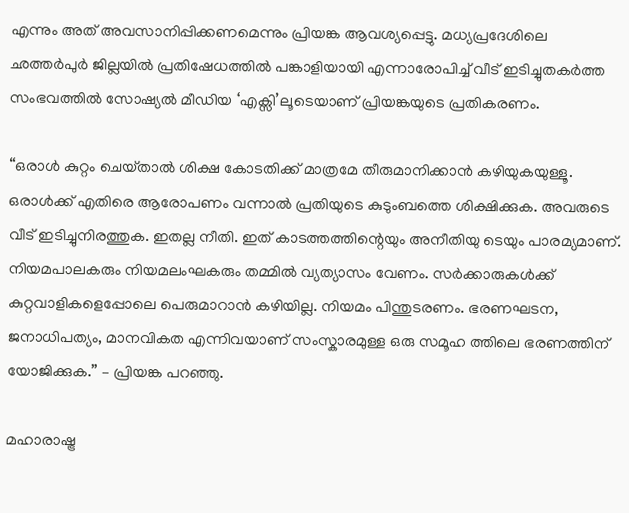എന്നും അത് അവസാനിപ്പിക്കണമെന്നും പ്രിയങ്ക ആവശ്യപ്പെട്ടു. മധ്യപ്രദേശിലെ ഛത്തര്‍പുര്‍ ജില്ലയില്‍ പ്രതിഷേധത്തില്‍ പങ്കാളിയായി എന്നാരോപിച്ച് വീട് ഇടിച്ചുതകര്‍ത്ത സംഭവത്തില്‍ സോഷ്യല്‍ മീഡിയ ‘എക്സി’ലൂടെയാണ് പ്രിയങ്കയുടെ പ്രതികരണം.

“ഒരാള്‍ കുറ്റം ചെയ്‌താല്‍ ശിക്ഷ കോടതിക്ക് മാത്രമേ തീരുമാനിക്കാന്‍ കഴിയുകയുള്ളൂ. ഒരാള്‍ക്ക് എതിരെ ആരോപണം വന്നാല്‍ പ്രതിയുടെ കുടുംബത്തെ ശിക്ഷിക്കുക. അവരുടെ വീട് ഇടിച്ചുനിരത്തുക. ഇതല്ല നീതി. ഇത് കാടത്തത്തിന്റെയും അനീതിയു ടെയും പാരമ്യമാണ്. നിയമപാലകരും നിയമലംഘകരും തമ്മില്‍ വ്യത്യാസം വേണം. സര്‍ക്കാരുകള്‍ക്ക് കുറ്റവാളികളെപ്പോലെ പെരുമാറാന്‍ കഴിയില്ല. നിയമം പിന്തുടരണം. ഭരണഘടന, ജനാധിപത്യം, മാനവികത എന്നിവയാണ് സംസ്കാരമുള്ള ഒരു സമൂഹ ത്തിലെ ഭരണത്തിന് യോജിക്കുക.” – പ്രിയങ്ക പറഞ്ഞു.

മഹാരാഷ്ട്ര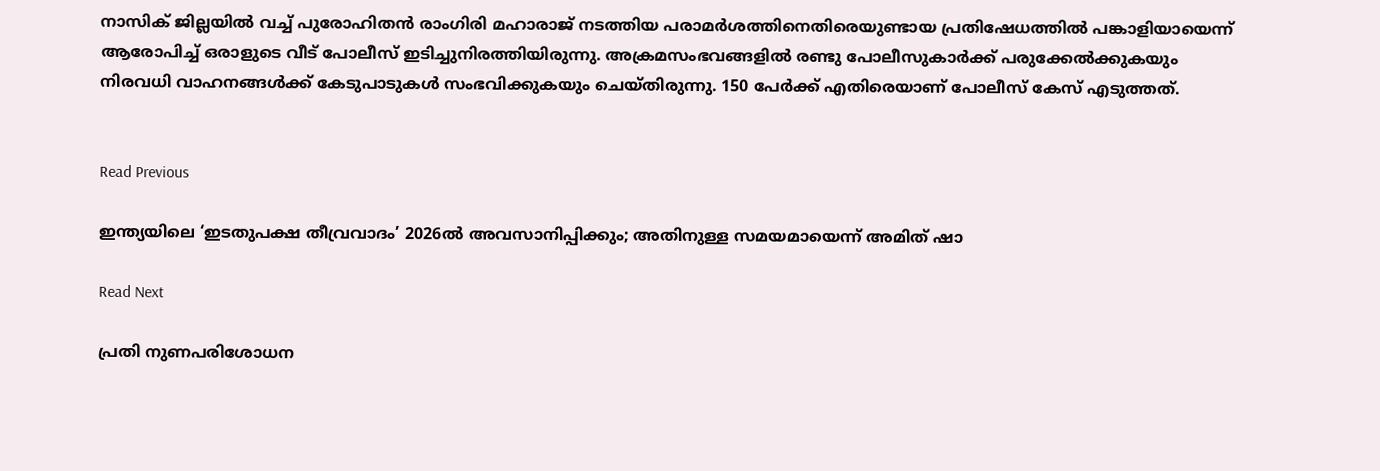നാസിക് ജില്ലയില്‍ വച്ച് പുരോഹിതന്‍ രാംഗിരി മഹാരാജ് നടത്തിയ പരാമര്‍ശത്തിനെതിരെയുണ്ടായ പ്രതിഷേധത്തില്‍ പങ്കാളിയായെന്ന് ആരോപിച്ച് ഒരാളുടെ വീട് പോലീസ് ഇടിച്ചുനിരത്തിയിരുന്നു. അക്രമസംഭവങ്ങളില്‍ രണ്ടു പോലീസുകാര്‍ക്ക് പരുക്കേല്‍ക്കുകയും നിരവധി വാഹനങ്ങള്‍ക്ക് കേടുപാടുകള്‍ സംഭവിക്കുകയും ചെയ്തിരുന്നു. 150 പേര്‍ക്ക് എതിരെയാണ് പോലീസ് കേസ് എടുത്തത്.


Read Previous

ഇന്ത്യയിലെ ‘ഇടതുപക്ഷ തീവ്രവാദം’ 2026ൽ അവസാനിപ്പിക്കും; അതിനുള്ള സമയമായെന്ന് അമിത് ഷാ

Read Next

പ്രതി നുണപരിശോധന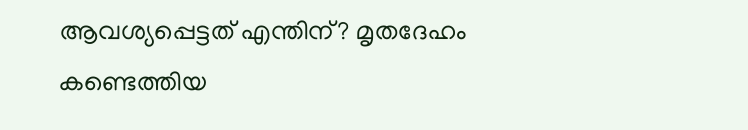ആവശ്യപ്പെട്ടത് എന്തിന്? മൃതദേഹം കണ്ടെത്തിയ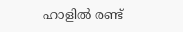ഹാളിൽ രണ്ട്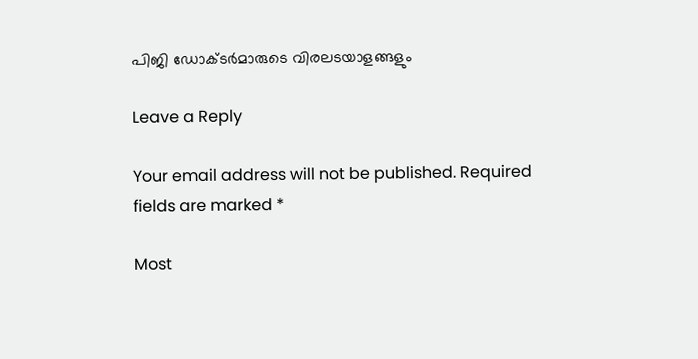പിജി ഡോക്ടര്‍മാരുടെ വിരലടയാളങ്ങളും

Leave a Reply

Your email address will not be published. Required fields are marked *

Most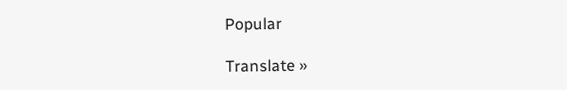Popular

Translate »